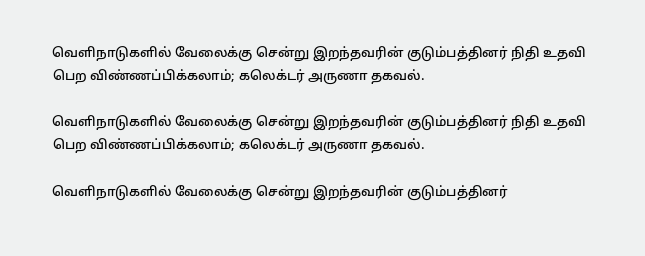வெளிநாடுகளில் வேலைக்கு சென்று இறந்தவரின் குடும்பத்தினர் நிதி உதவி பெற விண்ணப்பிக்கலாம்; கலெக்டர் அருணா தகவல்.

வெளிநாடுகளில் வேலைக்கு சென்று இறந்தவரின் குடும்பத்தினர் நிதி உதவி பெற விண்ணப்பிக்கலாம்; கலெக்டர் அருணா தகவல்.

வெளிநாடுகளில் வேலைக்கு சென்று இறந்தவரின் குடும்பத்தினர்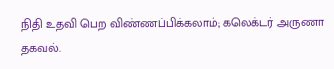நிதி உதவி பெற விண்ணப்பிக்கலாம்; கலெக்டர் அருணா தகவல்.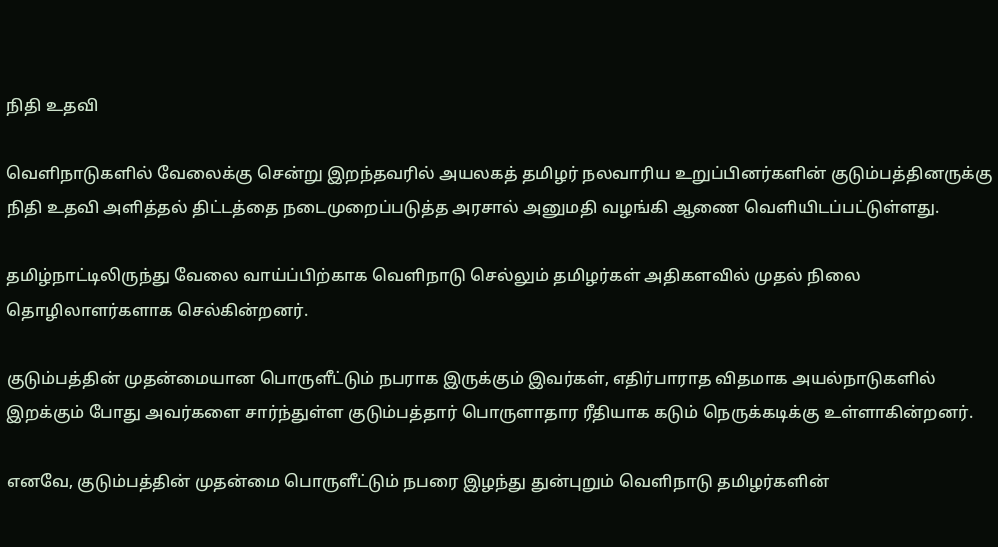நிதி உதவி

வெளிநாடுகளில் வேலைக்கு சென்று இறந்தவரில் அயலகத் தமிழர் நலவாரிய உறுப்பினர்களின் குடும்பத்தினருக்கு நிதி உதவி அளித்தல் திட்டத்தை நடைமுறைப்படுத்த அரசால் அனுமதி வழங்கி ஆணை வெளியிடப்பட்டுள்ளது.

தமிழ்நாட்டிலிருந்து வேலை வாய்ப்பிற்காக வெளிநாடு செல்லும் தமிழர்கள் அதிகளவில் முதல் நிலை தொழிலாளர்களாக செல்கின்றனர்.

குடும்பத்தின் முதன்மையான பொருளீட்டும் நபராக இருக்கும் இவர்கள், எதிர்பாராத விதமாக அயல்நாடுகளில் இறக்கும் போது அவர்களை சார்ந்துள்ள குடும்பத்தார் பொருளாதார ரீதியாக கடும் நெருக்கடிக்கு உள்ளாகின்றனர்.

எனவே, குடும்பத்தின் முதன்மை பொருளீட்டும் நபரை இழந்து துன்புறும் வெளிநாடு தமிழர்களின்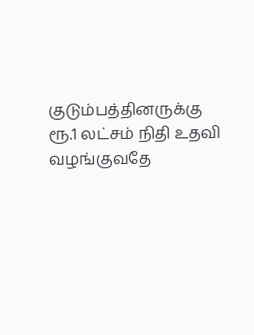குடும்பத்தினருக்கு ரூ.1 லட்சம் நிதி உதவி வழங்குவதே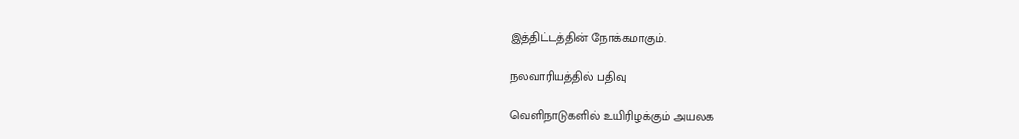இத்திட்டத்தின் நோக்கமாகும்.

நலவாரியத்தில் பதிவு

வெளிநாடுகளில் உயிரிழக்கும் அயலக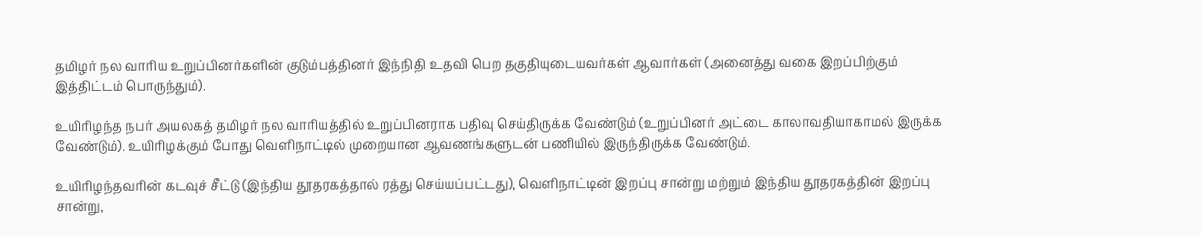தமிழர் நல வாரிய உறுப்பினர்களின் குடும்பத்தினர் இந்நிதி உதவி பெற தகுதியுடையவர்கள் ஆவார்கள் (அனைத்து வகை இறப்பிற்கும் இத்திட்டம் பொருந்தும்).

உயிரிழந்த நபர் அயலகத் தமிழர் நல வாரியத்தில் உறுப்பினராக பதிவு செய்திருக்க வேண்டும் (உறுப்பினர் அட்டை காலாவதியாகாமல் இருக்க வேண்டும்). உயிரிழக்கும் போது வெளிநாட்டில் முறையான ஆவணங்களுடன் பணியில் இருந்திருக்க வேண்டும்.

உயிரிழந்தவரின் கடவுச் சீட்டு (இந்திய தூதரகத்தால் ரத்து செய்யப்பட்டது), வெளிநாட்டின் இறப்பு சான்று மற்றும் இந்திய தூதரகத்தின் இறப்பு சான்று,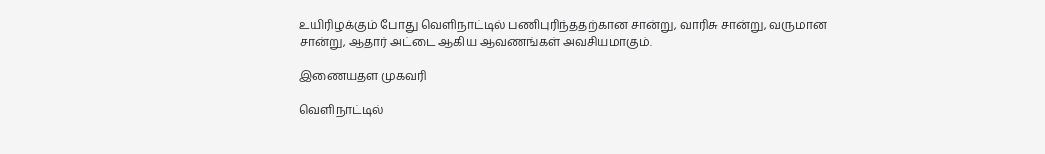உயிரிழக்கும் போது வெளிநாட்டில் பணிபுரிந்ததற்கான சான்று, வாரிசு சான்று, வருமான சான்று, ஆதார் அட்டை ஆகிய ஆவணங்கள் அவசியமாகும்.

இணையதள முகவரி

வெளிநாட்டில்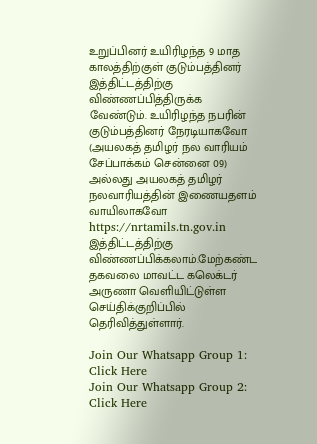உறுப்பினர் உயிரிழந்த 9 மாத காலத்திற்குள் குடும்பத்தினர் இத்திட்டத்திற்கு விண்ணப்பித்திருக்க வேண்டும். உயிரிழந்த நபரின் குடும்பத்தினர் நேரடியாகவோ (அயலகத் தமிழர் நல வாரியம் சேப்பாக்கம் சென்னை 09) அல்லது அயலகத் தமிழர் நலவாரியத்தின் இணையதளம் வாயிலாகவோ https://nrtamils.tn.gov.in இத்திட்டத்திற்கு விண்ணப்பிக்கலாம்.மேற்கண்ட தகவலை மாவட்ட கலெக்டர் அருணா வெளியிட்டுள்ள செய்திக்குறிப்பில் தெரிவித்துள்ளார்.

Join Our Whatsapp Group 1: Click Here
Join Our Whatsapp Group 2: Click Here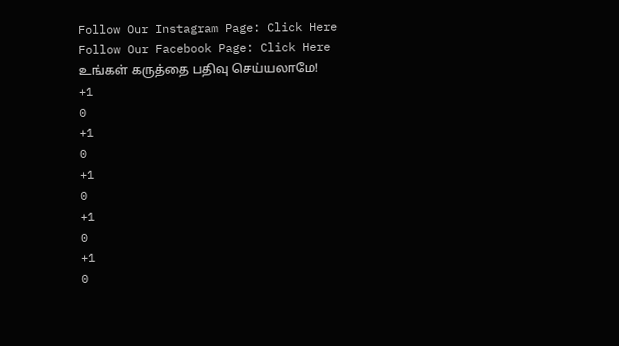Follow Our Instagram Page: Click Here
Follow Our Facebook Page: Click Here
உங்கள் கருத்தை பதிவு செய்யலாமே!
+1
0
+1
0
+1
0
+1
0
+1
0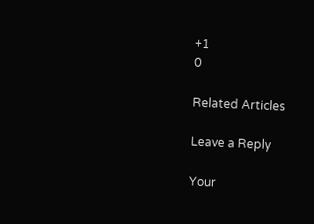+1
0

Related Articles

Leave a Reply

Your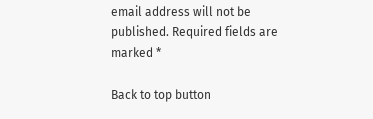email address will not be published. Required fields are marked *

Back to top button